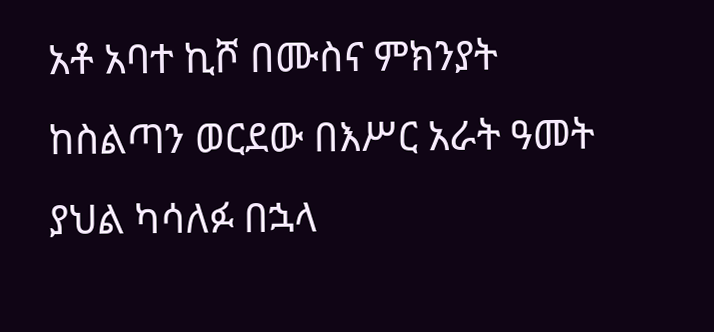አቶ አባተ ኪሾ በሙስና ምክንያት ከስልጣን ወርደው በእሥር አራት ዓመት ያህል ካሳለፉ በኋላ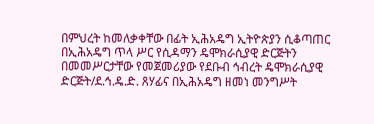በምህረት ከመለቃቀቸው በፊት ኢሕአዴግ ኢትዮጵያን ሲቆጣጠር በኢሕአዴግ ጥላ ሥር የሲዳማን ዴሞክራሲያዊ ድርጅትን በመመሥርታቸው የመጀመሪያው የደቡብ ኅብረት ዴሞክራሲያዊ ድርጅት/ደ.ኅ.ዴ.ድ. ጸሃፊና በኢሕአዴግ ዘመነ መንግሥት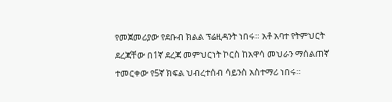የመጀመሪያው የደቡብ ክልል ፕሬዚዳንት ነበሩ። አቶ አባተ የትምህርት ደረጃቸው በ1ኛ ደረጃ መምህርነት ኮርስ ከአዋሳ መህራን ማሰልጠኛ ተመርቀው የ5ኛ ክፍል ህብረተሰብ ሳይንስ አስተማሪ ነበሩ።